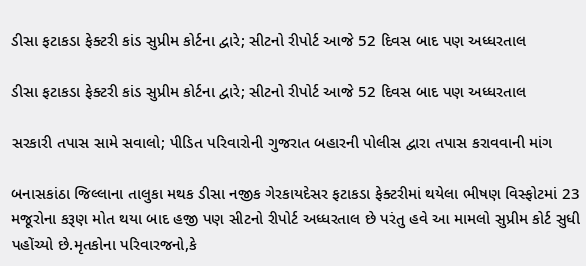ડીસા ફટાકડા ફેક્ટરી કાંડ સુપ્રીમ કોર્ટના દ્વારે; સીટનો રીપોર્ટ આજે 52 દિવસ બાદ પણ અધ્ધરતાલ

ડીસા ફટાકડા ફેક્ટરી કાંડ સુપ્રીમ કોર્ટના દ્વારે; સીટનો રીપોર્ટ આજે 52 દિવસ બાદ પણ અધ્ધરતાલ

સરકારી તપાસ સામે સવાલો; પીડિત પરિવારોની ગુજરાત બહારની પોલીસ દ્વારા તપાસ કરાવવાની માંગ

બનાસકાંઠા જિલ્લાના તાલુકા મથક ડીસા નજીક ગેરકાયદેસર ફટાકડા ફેક્ટરીમાં થયેલા ભીષણ વિસ્ફોટમાં 23 મજૂરોના કરૂણ મોત થયા બાદ હજી પણ સીટનો રીપોર્ટ અધ્ધરતાલ છે પરંતુ હવે આ મામલો સુપ્રીમ કોર્ટ સુધી પહોંચ્યો છે.મૃતકોના પરિવારજનો,કે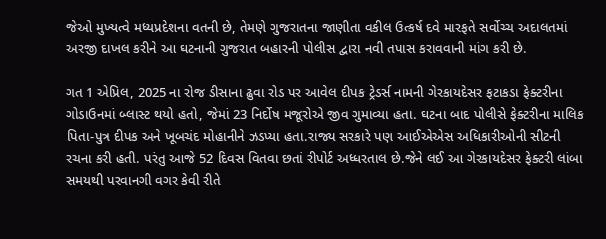જેઓ મુખ્યત્વે મધ્યપ્રદેશના વતની છે, તેમણે ગુજરાતના જાણીતા વકીલ ઉત્કર્ષ દવે મારફતે સર્વોચ્ચ અદાલતમાં અરજી દાખલ કરીને આ ઘટનાની ગુજરાત બહારની પોલીસ દ્વારા નવી તપાસ કરાવવાની માંગ કરી છે.

ગત 1 એપ્રિલ, 2025 ના રોજ ડીસાના ઢુવા રોડ પર આવેલ દીપક ટ્રેડર્સ નામની ગેરકાયદેસર ફટાકડા ફેક્ટરીના ગોડાઉનમાં બ્લાસ્ટ થયો હતો, જેમાં 23 નિર્દોષ મજૂરોએ જીવ ગુમાવ્યા હતા. ઘટના બાદ પોલીસે ફેક્ટરીના માલિક પિતા-પુત્ર દીપક અને ખૂબચંદ મોહાનીને ઝડપ્યા હતા.રાજ્ય સરકારે પણ આઈએએસ અધિકારીઓની સીટની રચના કરી હતી. પરંતુ આજે 52 દિવસ વિતવા છતાં રીપોર્ટ અધ્ધરતાલ છે.જેને લઈ આ ગેરકાયદેસર ફેક્ટરી લાંબા સમયથી પરવાનગી વગર કેવી રીતે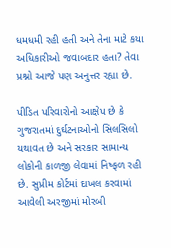ધમધમી રહી હતી અને તેના માટે કયા અધિકારીઓ જવાબદાર હતા? તેવા પ્રશ્નો આજે પણ અનુત્તર રહ્યા છે.

પીડિત પરિવારોનો આક્ષેપ છે કે ગુજરાતમાં દુર્ઘટનાઓનો સિલસિલો યથાવત છે અને સરકાર સામાન્ય લોકોની કાળજી લેવામાં નિષ્ફળ રહી છે. સુપ્રીમ કોર્ટમાં દાખલ કરવામાં આવેલી અરજીમાં મોરબી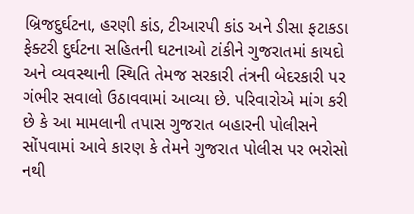બ્રિજદુર્ઘટના, હરણી કાંડ, ટીઆરપી કાંડ અને ડીસા ફટાકડા ફેક્ટરી દુર્ઘટના સહિતની ઘટનાઓ ટાંકીને ગુજરાતમાં કાયદો અને વ્યવસ્થાની સ્થિતિ તેમજ સરકારી તંત્રની બેદરકારી પર ગંભીર સવાલો ઉઠાવવામાં આવ્યા છે. પરિવારોએ માંગ કરી છે કે આ મામલાની તપાસ ગુજરાત બહારની પોલીસને સોંપવામાં આવે કારણ કે તેમને ગુજરાત પોલીસ પર ભરોસો નથી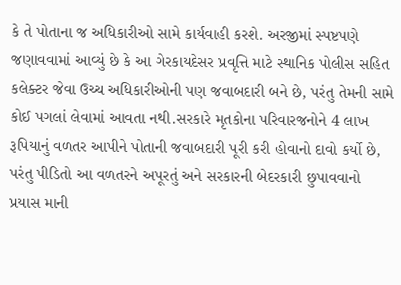કે તે પોતાના જ અધિકારીઓ સામે કાર્યવાહી કરશે. અરજીમાં સ્પષ્ટપણે જણાવવામાં આવ્યું છે કે આ ગેરકાયદેસર પ્રવૃત્તિ માટે સ્થાનિક પોલીસ સહિત કલેક્ટર જેવા ઉચ્ચ અધિકારીઓની પણ જવાબદારી બને છે, પરંતુ તેમની સામે કોઈ પગલાં લેવામાં આવતા નથી.સરકારે મૃતકોના પરિવારજનોને 4 લાખ રૂપિયાનું વળતર આપીને પોતાની જવાબદારી પૂરી કરી હોવાનો દાવો કર્યો છે, પરંતુ પીડિતો આ વળતરને અપૂરતું અને સરકારની બેદરકારી છુપાવવાનો પ્રયાસ માની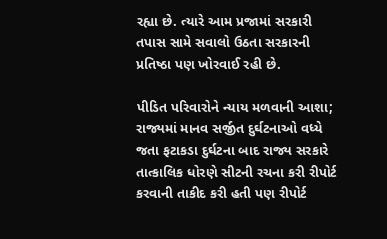રહ્યા છે. ત્યારે આમ પ્રજામાં સરકારી તપાસ સામે સવાલો ઉઠતા સરકારની પ્રતિષ્ઠા પણ ખોરવાઈ રહી છે.

પીડિત પરિવારોને ન્યાય મળવાની આશા; રાજ્યમાં માનવ સર્જીત દુર્ઘટનાઓ વધ્યે જતા ફટાકડા દુર્ઘટના બાદ રાજ્ય સરકારે તાત્કાલિક ધોરણે સીટની રચના કરી રીપોર્ટ કરવાની તાકીદ કરી હતી પણ રીપોર્ટ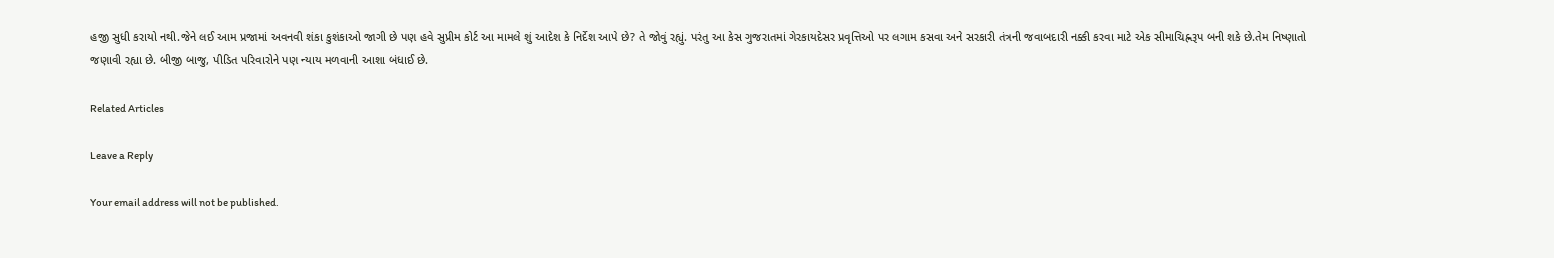હજી સુધી કરાયો નથી.જેને લઈ આમ પ્રજામાં અવનવી શંકા કુશંકાઓ જાગી છે પણ હવે સુપ્રીમ કોર્ટ આ મામલે શું આદેશ કે નિર્દેશ આપે છે? તે જોવું રહ્યું. પરંતુ આ કેસ ગુજરાતમાં ગેરકાયદેસર પ્રવૃત્તિઓ પર લગામ કસવા અને સરકારી તંત્રની જવાબદારી નક્કી કરવા માટે એક સીમાચિહ્નરૂપ બની શકે છે.તેમ નિષ્ણાતો જણાવી રહ્યા છે. બીજી બાજુ, પીડિત પરિવારોને પણ ન્યાય મળવાની આશા બંધાઈ છે.

Related Articles

Leave a Reply

Your email address will not be published.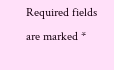Required fields are marked *